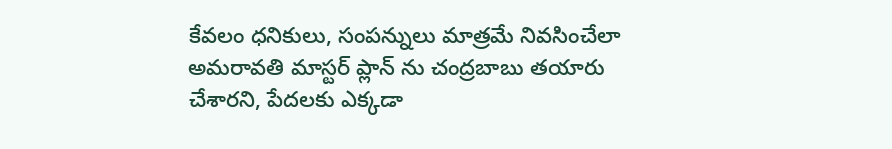కేవలం ధనికులు, సంపన్నులు మాత్రమే నివసించేలా అమరావతి మాస్టర్ ప్లాన్ ను చంద్రబాబు తయారు చేశారని, పేదలకు ఎక్కడా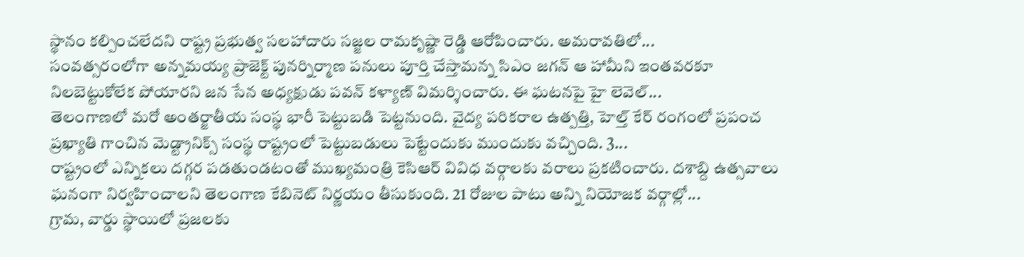స్థానం కల్పించలేదని రాష్ట్ర ప్రభుత్వ సలహాదారు సజ్జల రామకృష్ణా రెడ్డి ఆరోపించారు. అమరావతిలో...
సంవత్సరంలోగా అన్నమయ్య ప్రాజెక్ట్ పునర్నిర్మాణ పనులు పూర్తి చేస్తామన్న సిఎం జగన్ ఆ హామీని ఇంతవరకూ నిలబెట్టుకోలేక పోయారని జన సేన అధ్యక్షుడు పవన్ కళ్యాణ్ విమర్శించారు. ఈ ఘటనపై హై లెవెల్...
తెలంగాణలో మరో అంతర్జాతీయ సంస్థ భారీ పెట్టుబడి పెట్టనుంది. వైద్య పరికరాల ఉత్పత్తి, హెల్త్ కేర్ రంగంలో ప్రపంచ ప్రఖ్యాతి గాంచిన మెడ్ట్రానిక్స్ సంస్థ రాష్ట్రంలో పెట్టుబడులు పెట్టేందుకు ముందుకు వచ్చింది. 3...
రాష్ట్రంలో ఎన్నికలు దగ్గర పడతుండటంతో ముఖ్యమంత్రి కెసిఆర్ వివిధ వర్గాలకు వరాలు ప్రకటించారు. దశాబ్ది ఉత్సవాలు ఘనంగా నిర్వహించాలని తెలంగాణ కేబినెట్ నిర్ణయం తీసుకుంది. 21 రోజుల పాటు అన్ని నియోజక వర్గాల్లో...
గ్రామ, వార్డు స్థాయిలో ప్రజలకు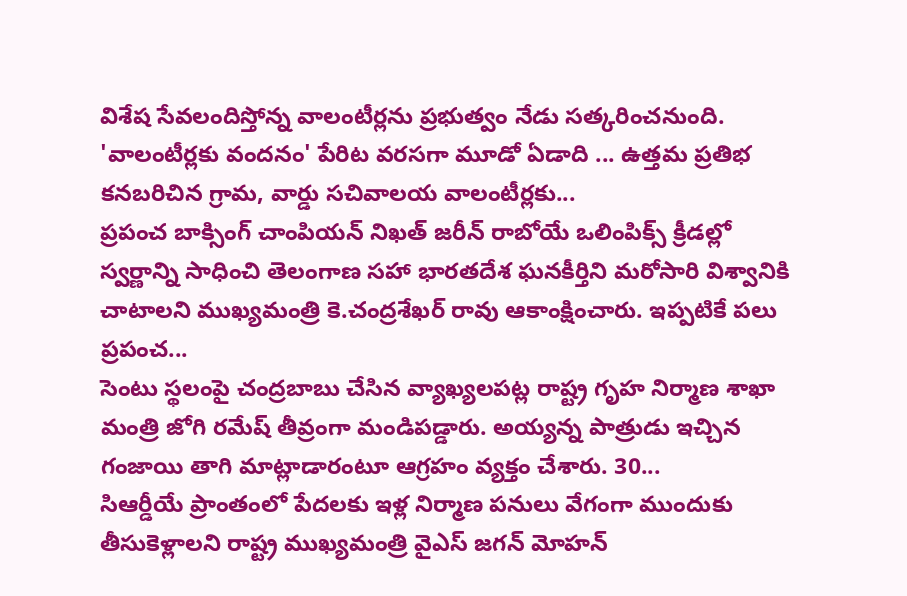విశేష సేవలందిస్తోన్న వాలంటీర్లను ప్రభుత్వం నేడు సత్కరించనుంది. 'వాలంటీర్లకు వందనం' పేరిట వరసగా మూడో ఏడాది ... ఉత్తమ ప్రతిభ కనబరిచిన గ్రామ, వార్డు సచివాలయ వాలంటీర్లకు...
ప్రపంచ బాక్సింగ్ చాంపియన్ నిఖత్ జరీన్ రాబోయే ఒలింపిక్స్ క్రీడల్లో స్వర్ణాన్ని సాధించి తెలంగాణ సహా భారతదేశ ఘనకీర్తిని మరోసారి విశ్వానికి చాటాలని ముఖ్యమంత్రి కె.చంద్రశేఖర్ రావు ఆకాంక్షించారు. ఇప్పటికే పలు ప్రపంచ...
సెంటు స్థలంపై చంద్రబాబు చేసిన వ్యాఖ్యలపట్ల రాష్ట్ర గృహ నిర్మాణ శాఖా మంత్రి జోగి రమేష్ తీవ్రంగా మండిపడ్డారు. అయ్యన్న పాత్రుడు ఇచ్చిన గంజాయి తాగి మాట్లాడారంటూ ఆగ్రహం వ్యక్తం చేశారు. 30...
సిఆర్డీయే ప్రాంతంలో పేదలకు ఇళ్ల నిర్మాణ పనులు వేగంగా ముందుకు తీసుకెళ్లాలని రాష్ట్ర ముఖ్యమంత్రి వైఎస్ జగన్ మోహన్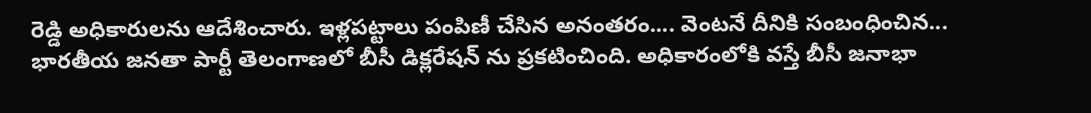రెడ్డి అధికారులను ఆదేశించారు. ఇళ్లపట్టాలు పంపిణీ చేసిన అనంతరం.... వెంటనే దీనికి సంబంధించిన...
భారతీయ జనతా పార్టీ తెలంగాణలో బీసీ డిక్లరేషన్ ను ప్రకటించింది. అధికారంలోకి వస్తే బీసీ జనాభా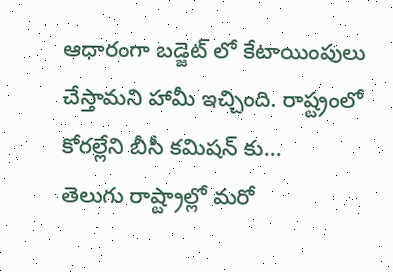ఆధారంగా బడ్జెట్ లో కేటాయింపులు చేస్తామని హామీ ఇచ్చింది. రాష్ట్రంలో కోరల్లేని బీసీ కమిషన్ కు...
తెలుగు రాష్ట్రాల్లో మరో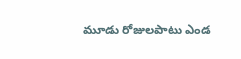మూడు రోజులపాటు ఎండ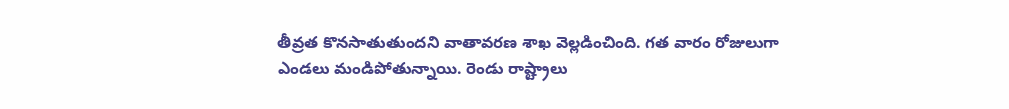తీవ్రత కొనసాతుతుందని వాతావరణ శాఖ వెల్లడించింది. గత వారం రోజులుగా ఎండలు మండిపోతున్నాయి. రెండు రాష్ట్రాలు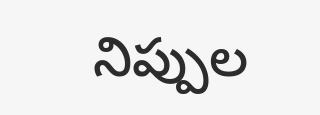నిప్పుల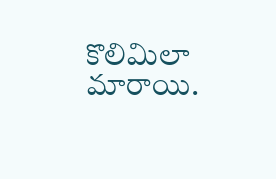కొలిమిలా మారాయి.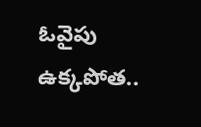ఓవైపు ఉక్కపోత..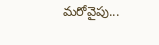మరోవైపు...